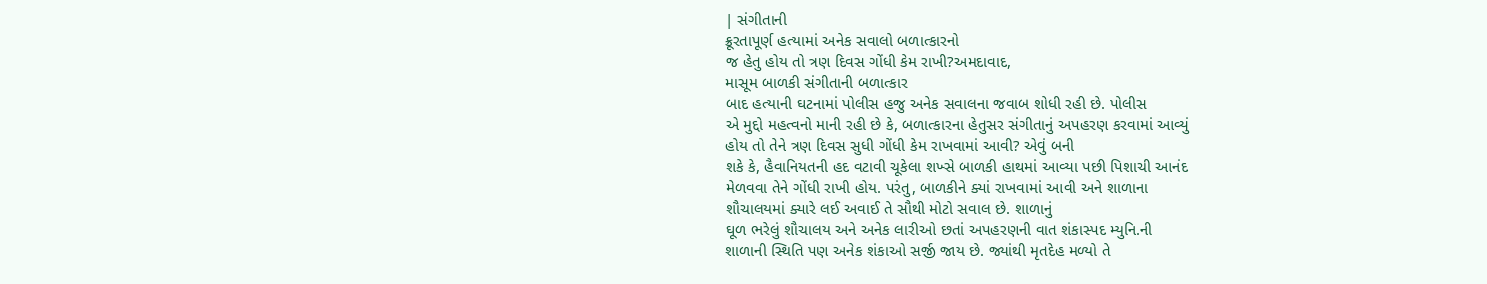| સંગીતાની
ક્રૂરતાપૂર્ણ હત્યામાં અનેક સવાલો બળાત્કારનો
જ હેતુ હોય તો ત્રણ દિવસ ગોંધી કેમ રાખી?અમદાવાદ,
માસૂમ બાળકી સંગીતાની બળાત્કાર
બાદ હત્યાની ઘટનામાં પોલીસ હજુ અનેક સવાલના જવાબ શોધી રહી છે. પોલીસ
એ મુદ્દો મહત્વનો માની રહી છે કે, બળાત્કારના હેતુસર સંગીતાનું અપહરણ કરવામાં આવ્યું
હોય તો તેને ત્રણ દિવસ સુધી ગોંધી કેમ રાખવામાં આવી? એવું બની
શકે કે, હૈવાનિયતની હદ વટાવી ચૂકેલા શખ્સે બાળકી હાથમાં આવ્યા પછી પિશાચી આનંદ
મેળવવા તેને ગોંધી રાખી હોય. પરંતુ, બાળકીને ક્યાં રાખવામાં આવી અને શાળાના
શૌચાલયમાં ક્યારે લઈ અવાઈ તે સૌથી મોટો સવાલ છે. શાળાનું
ઘૂળ ભરેલું શૌચાલય અને અનેક લારીઓ છતાં અપહરણની વાત શંકાસ્પદ મ્યુનિ.ની
શાળાની સ્થિતિ પણ અનેક શંકાઓ સર્જી જાય છે. જ્યાંથી મૃતદેહ મળ્યો તે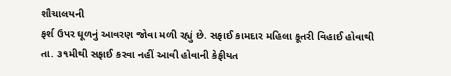શૌચાલયની
ફર્શ ઉપર ઘૂળનું આવરણ જોવા મળી રહ્યું છે. સફાઈ કામદાર મહિલા કૂતરી વિહાઈ હોવાથી
તા. ૩૧મીથી સફાઈ કરવા નહીં આવી હોવાની કેફીયત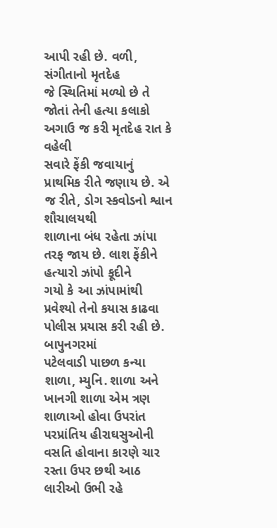આપી રહી છે. વળી, સંગીતાનો મૃતદેહ
જે સ્થિતિમાં મળ્યો છે તે જોતાં તેની હત્યા કલાકો અગાઉ જ કરી મૃતદેહ રાત કે વહેલી
સવારે ફેંકી જવાયાનું પ્રાથમિક રીતે જણાય છે. એ જ રીતે, ડોગ સ્કવોડનો શ્વાન શૌચાલયથી
શાળાના બંધ રહેતા ઝાંપા તરફ જાય છે. લાશ ફેંકીને હત્યારો ઝાંપો કૂદીને
ગયો કે આ ઝાંપામાંથી પ્રવેશ્યો તેનો કયાસ કાઢવા પોલીસ પ્રયાસ કરી રહી છે. બાપુનગરમાં
પટેલવાડી પાછળ કન્યા શાળા, મ્યુનિ. શાળા અને ખાનગી શાળા એમ ત્રણ શાળાઓ હોવા ઉપરાંત
પરપ્રાંતિય હીરાઘસુઓની વસતિ હોવાના કારણે ચાર રસ્તા ઉપર છથી આઠ લારીઓ ઉભી રહે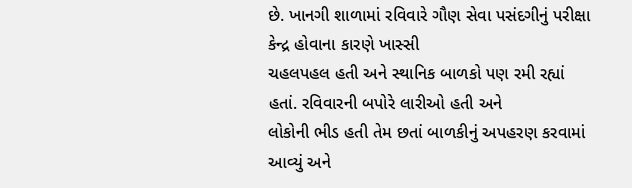છે. ખાનગી શાળામાં રવિવારે ગૌણ સેવા પસંદગીનું પરીક્ષા કેન્દ્ર હોવાના કારણે ખાસ્સી
ચહલપહલ હતી અને સ્થાનિક બાળકો પણ રમી રહ્યાં હતાં. રવિવારની બપોરે લારીઓ હતી અને
લોકોની ભીડ હતી તેમ છતાં બાળકીનું અપહરણ કરવામાં આવ્યું અને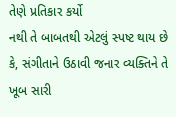તેણે પ્રતિકાર કર્યો
નથી તે બાબતથી એટલું સ્પષ્ટ થાય છે કે, સંગીતાને ઉઠાવી જનાર વ્યક્તિને તે ખૂબ સારી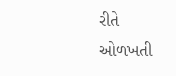રીતે
ઓળખતી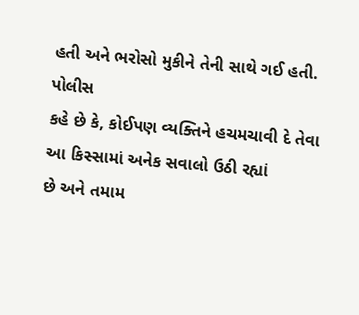હતી અને ભરોસો મુકીને તેની સાથે ગઈ હતી. પોલીસ
કહે છે કે, કોઈપણ વ્યક્તિને હચમચાવી દે તેવા આ કિસ્સામાં અનેક સવાલો ઉઠી રહ્યાં
છે અને તમામ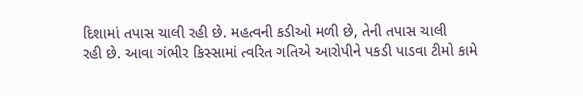દિશામાં તપાસ ચાલી રહી છે. મહત્વની કડીઓ મળી છે, તેની તપાસ ચાલી
રહી છે. આવા ગંભીર કિસ્સામાં ત્વરિત ગતિએ આરોપીને પકડી પાડવા ટીમો કામે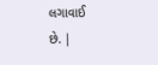લગાવાઈ
છે. |